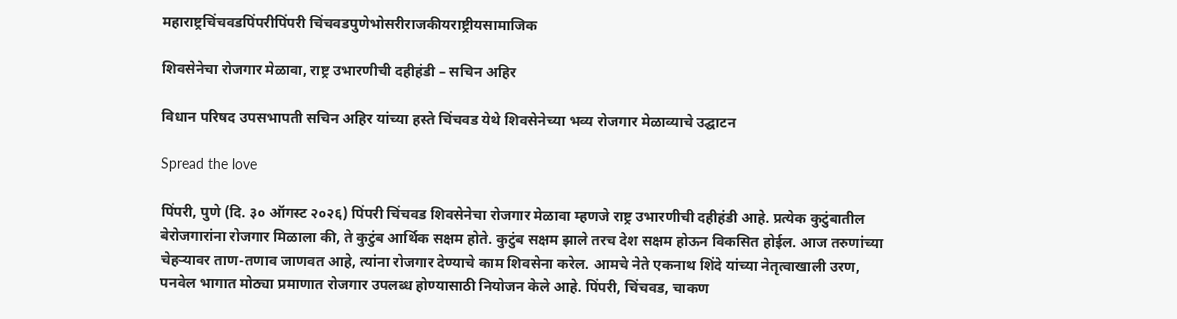महाराष्ट्रचिंचवडपिंपरीपिंपरी चिंचवडपुणेभोसरीराजकीयराष्ट्रीयसामाजिक

शिवसेनेचा रोजगार मेळावा, राष्ट्र उभारणीची दहीहंडी – सचिन अहिर

विधान परिषद उपसभापती सचिन अहिर यांच्या हस्ते चिंचवड येथे शिवसेनेच्या भव्य रोजगार मेळाव्याचे उद्घाटन

Spread the love

पिंपरी, पुणे (दि. ३० ऑगस्ट २०२६) पिंपरी चिंचवड शिवसेनेचा रोजगार मेळावा म्हणजे राष्ट्र उभारणीची दहीहंडी आहे. प्रत्येक कुटुंबातील बेरोजगारांना रोजगार मिळाला की, ते कुटुंब आर्थिक सक्षम होते. कुटुंब सक्षम झाले तरच देश सक्षम होऊन विकसित होईल. आज तरुणांच्या चेहऱ्यावर ताण-तणाव जाणवत आहे, त्यांना रोजगार देण्याचे काम शिवसेना करेल. आमचे नेते एकनाथ शिंदे यांच्या नेतृत्वाखाली उरण, पनवेल भागात मोठ्या प्रमाणात रोजगार उपलब्ध होण्यासाठी नियोजन केले आहे. पिंपरी, चिंचवड, चाकण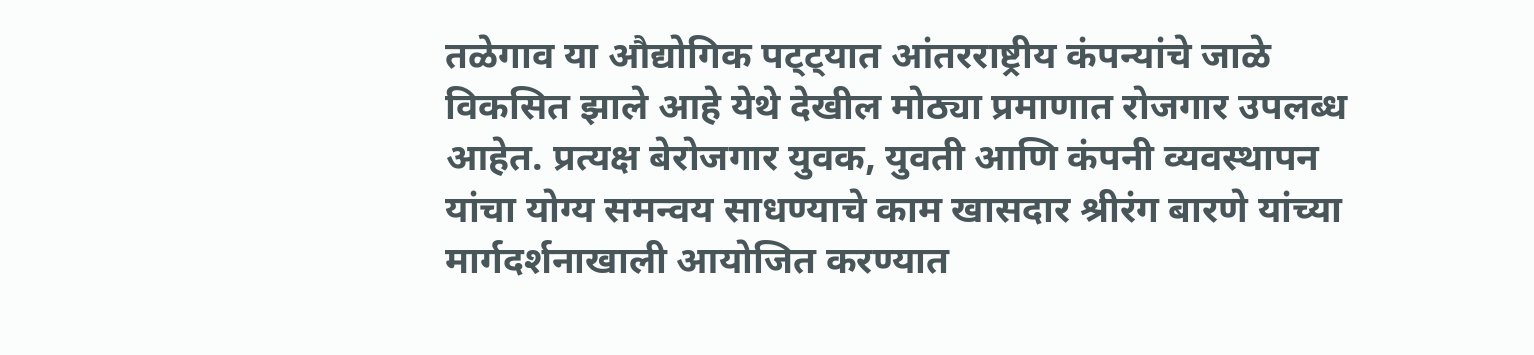तळेगाव या औद्योगिक पट्ट्यात आंतरराष्ट्रीय कंपन्यांचे जाळे विकसित झाले आहे येथे देखील मोठ्या प्रमाणात रोजगार उपलब्ध आहेत. प्रत्यक्ष बेरोजगार युवक, युवती आणि कंपनी व्यवस्थापन यांचा योग्य समन्वय साधण्याचे काम खासदार श्रीरंग बारणे यांच्या मार्गदर्शनाखाली आयोजित करण्यात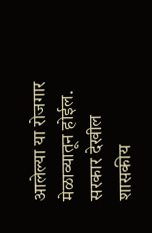आलेल्या या रोजगार मेळाव्यातून होईल. सरकार देखील शासकीय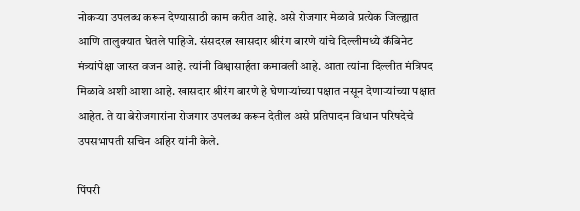नोकऱ्या उपलब्ध करून देण्यासाठी काम करीत आहे. असे रोजगार मेळावे प्रत्येक जिल्ह्यात आणि तालुक्यात घेतले पाहिजे. संसदरत्न खासदार श्रीरंग बारणे यांचे दिल्लीमध्ये कॅबिनेट मंत्र्यांपेक्षा जास्त वजन आहे. त्यांनी विश्वासार्हता कमावली आहे. आता त्यांना दिल्लीत मंत्रिपद मिळावे अशी आशा आहे. खासदार श्रीरंग बारणे हे घेणाऱ्यांच्या पक्षात नसून देणाऱ्यांच्या पक्षात आहेत. ते या बेरोजगारांना रोजगार उपलब्ध करून देतील असे प्रतिपादन विधान परिषदेचे उपसभापती सचिन अहिर यांनी केले.

पिंपरी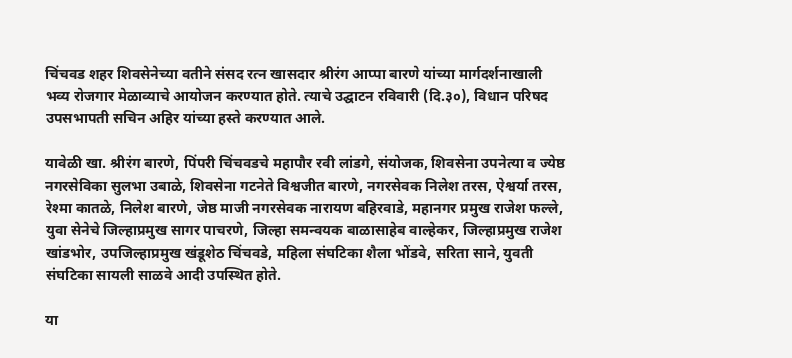चिंचवड शहर शिवसेनेच्या वतीने संसद रत्न खासदार श्रीरंग आप्पा बारणे यांच्या मार्गदर्शनाखाली भव्य रोजगार मेळाव्याचे आयोजन करण्यात होते. त्याचे उद्घाटन रविवारी (दि.३०), विधान परिषद उपसभापती सचिन अहिर यांच्या हस्ते करण्यात आले.

यावेळी खा. श्रीरंग बारणे, पिंपरी चिंचवडचे महापौर रवी लांडगे, संयोजक, शिवसेना उपनेत्या व ज्येष्ठ नगरसेविका सुलभा उबाळे, शिवसेना गटनेते विश्वजीत बारणे, नगरसेवक निलेश तरस, ऐश्वर्या तरस, रेश्मा कातळे, निलेश बारणे, जेष्ठ माजी नगरसेवक नारायण बहिरवाडे, महानगर प्रमुख राजेश फल्ले, युवा सेनेचे जिल्हाप्रमुख सागर पाचरणे, जिल्हा समन्वयक बाळासाहेब वाल्हेकर, जिल्हाप्रमुख राजेश खांडभोर, उपजिल्हाप्रमुख खंडूशेठ चिंचवडे, महिला संघटिका शैला भोंडवे, सरिता साने, युवती संघटिका सायली साळवे आदी उपस्थित होते.

या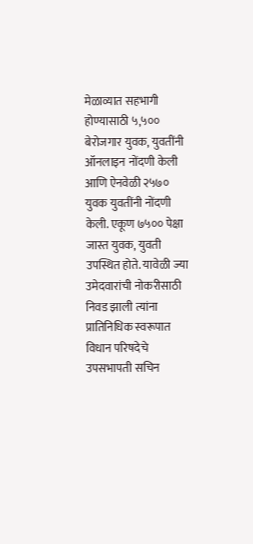मेळाव्यात सहभागी होण्यासाठी ५,५०० बेरोजगार युवक, युवतींनी ऑनलाइन नोंदणी केली आणि ऐनवेळी २५७० युवक युवतींनी नोंदणी केली. एकूण ७५०० पेक्षा जास्त युवक, युवती उपस्थित होते. यावेळी ज्या उमेदवारांची नोकरीसाठी निवड झाली त्यांना प्रातिनिधिक स्वरूपात विधान परिषदेचे उपसभापती सचिन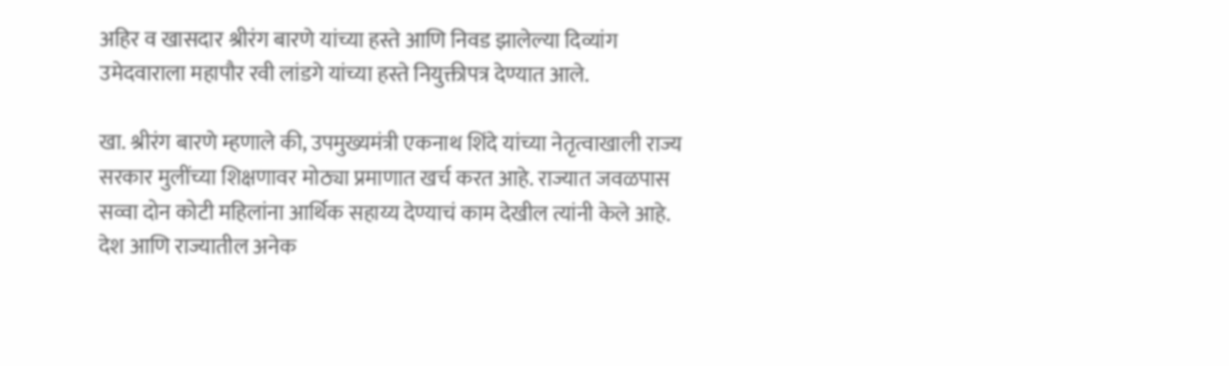अहिर व खासदार श्रीरंग बारणे यांच्या हस्ते आणि निवड झालेल्या दिव्यांग उमेदवाराला महापौर रवी लांडगे यांच्या हस्ते नियुक्तीपत्र देण्यात आले.

खा. श्रीरंग बारणे म्हणाले की, उपमुख्यमंत्री एकनाथ शिंदे यांच्या नेतृत्वाखाली राज्य सरकार मुलींच्या शिक्षणावर मोठ्या प्रमाणात खर्च करत आहे. राज्यात जवळपास सव्वा दोन कोटी महिलांना आर्थिक सहाय्य देण्याचं काम देखील त्यांनी केले आहे. देश आणि राज्यातील अनेक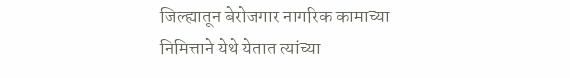जिल्ह्यातून बेरोजगार नागरिक कामाच्या निमित्ताने येथे येतात त्यांच्या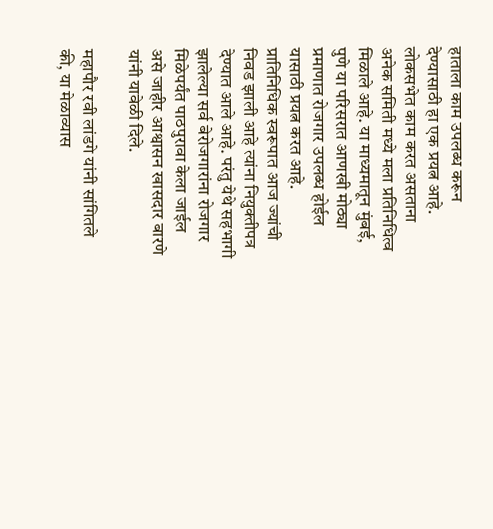हाताला काम उपलब्ध करून देण्यासाठी हा एक प्रयत्न आहे. लोकसभेत काम करत असताना अनेक समिती मध्ये मला प्रतिनिधित्व मिळाले आहे. या माध्यमातून मुंबई, पुणे या परिसरात आणखी मोठ्या प्रमाणात रोजगार उपलब्ध होईल यासाठी प्रयत्न करत आहे. प्रातिनिधिक स्वरूपात आज ज्यांची निवड झाली आहे त्यांना नियुक्तीपत्र देण्यात आले आहे. परंतु येथे सहभागी झालेल्या सर्व बेरोजगारांना रोजगार मिळेपर्यंत पाठपुरावा केला जाईल असे जाहीर आश्वासन खासदार बारणे यांनी यावेळी दिले.

महापौर रवी लांडगे यांनी सांगितले की, या मेळाव्यास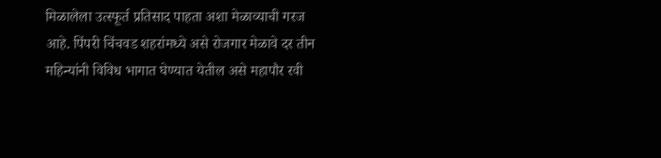मिळालेला उत्स्फूर्त प्रतिसाद पाहता अशा मेळाव्याची गरज आहे. पिंपरी चिंचवड शहरांमध्ये असे रोजगार मेळावे दर तीन महिन्यांनी विविध भागात घेण्यात येतील असे महापौर रवी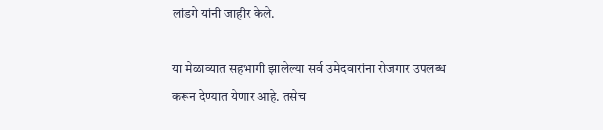लांडगे यांनी जाहीर केले.

या मेळाव्यात सहभागी झालेल्या सर्व उमेदवारांना रोजगार उपलब्ध करून देण्यात येणार आहे. तसेच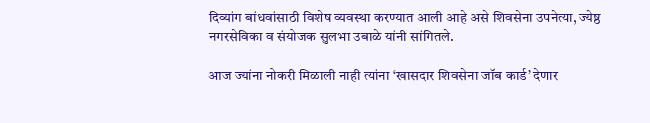दिव्यांग बांधवांसाठी विशेष व्यवस्था करण्यात आली आहे असे शिवसेना उपनेत्या, ज्येष्ठ नगरसेविका व संयोजक सुलभा उबाळे यांनी सांगितले.

आज ज्यांना नोकरी मिळाली नाही त्यांना ‘खासदार शिवसेना जॉब कार्ड’ देणार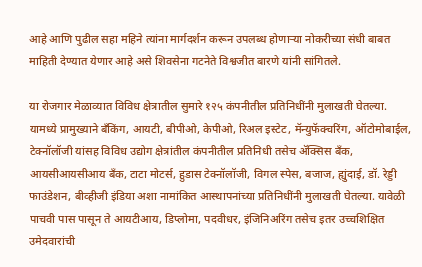आहे आणि पुढील सहा महिने त्यांना मार्गदर्शन करून उपलब्ध होणाऱ्या नोकरीच्या संधी बाबत माहिती देण्यात येणार आहे असे शिवसेना गटनेते विश्वजीत बारणे यांनी सांगितले.

या रोजगार मेळाव्यात विविध क्षेत्रातील सुमारे १२५ कंपनीतील प्रतिनिधींनी मुलाखती घेतल्या. यामध्ये प्रामुख्याने बँकिंग, आयटी, बीपीओ, केपीओ, रिअल इस्टेट, मॅन्युफॅक्चरिंग, ऑटोमोबाईल, टेक्नॉलॉजी यांसह विविध उद्योग क्षेत्रांतील कंपनीतील प्रतिनिधी तसेच ॲक्सिस बँक, आयसीआयसीआय बँक, टाटा मोटर्स, हुडास टेक्नॉलॉजी, विगल स्पेस, बजाज, ह्युंदाई, डॉ. रेड्डी फाउंडेशन, बीव्हीजी इंडिया अशा नामांकित आस्थापनांच्या प्रतिनिधींनी मुलाखती घेतल्या. यावेळी पाचवी पास पासून ते आयटीआय, डिप्लोमा, पदवीधर, इंजिनिअरिंग तसेच इतर उच्चशिक्षित उमेदवारांची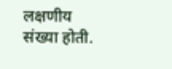लक्षणीय संख्या होती.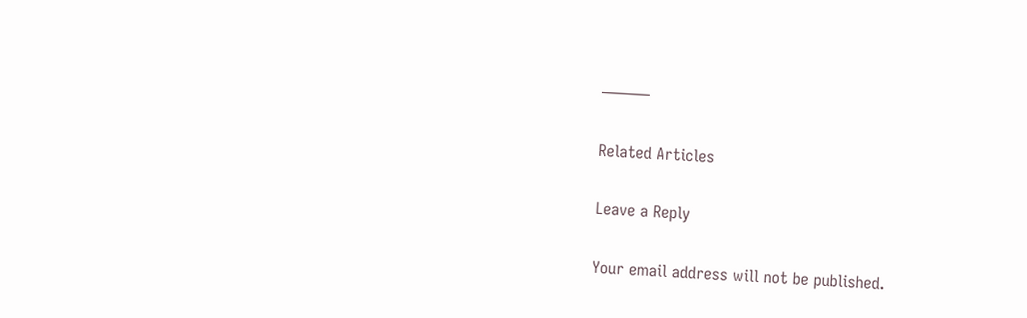———

Related Articles

Leave a Reply

Your email address will not be published.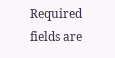Required fields are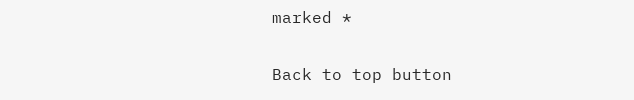marked *

Back to top button